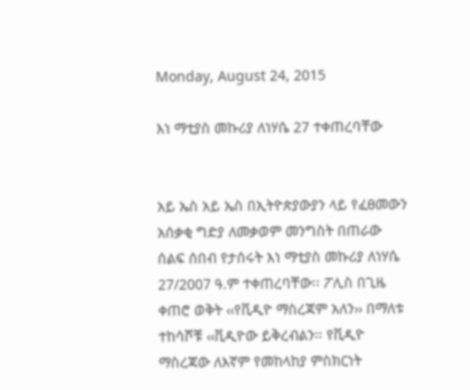Monday, August 24, 2015

እነ ማቲያስ መኩሪያ ለነሃሴ 27 ተቀጠረባቸው


አይ ኤስ አይ ኤስ በኢትዮጵያውያን ላይ የፈፀመውን አሰቃቂ ግድያ ለመቃወም መንግስት በጠራው ሰልፍ ሰበብ የታሰሩት እነ ማቲያስ መኩሪያ ለነሃሴ 27/2007 ዓ.ም ተቀጠረባቸው፡፡ ፖሊስ በጊዜ ቀጠሮ ወቅት ‹‹የቪዲዮ ማስረጃም አለን›› በማለቱ ተከሳሾቹ ‹‹ቪዲዮው ይቅረብልን፡፡ የቪዲዮ ማስረጃው ለእኛም የመከላከያ ምስክርነት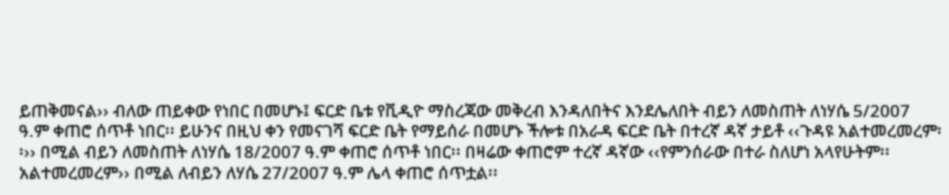ይጠቅመናል›› ብለው ጠይቀው የነበር በመሆኑ፤ ፍርድ ቤቱ የቪዲዮ ማስረጃው መቅረብ እንዳለበትና እንደሌለበት ብይን ለመስጠት ለነሃሴ 5/2007 ዓ.ም ቀጠሮ ሰጥቶ ነበር፡፡ ይሁንና በዚህ ቀን የመናገሻ ፍርድ ቤት የማይሰራ በመሆኑ ችሎቱ በአራዳ ፍርድ ቤት በተረኛ ዳኛ ታይቶ ‹‹ጉዳዩ አልተመረመረም፡፡›› በሚል ብይን ለመስጠት ለነሃሴ 18/2007 ዓ.ም ቀጠሮ ሰጥቶ ነበር፡፡ በዛሬው ቀጠሮም ተረኛ ዳኛው ‹‹የምንሰራው በተራ ስለሆነ አላየሁትም፡፡ አልተመረመረም›› በሚል ለብይን ለሃሴ 27/2007 ዓ.ም ሌላ ቀጠሮ ሰጥቷል፡፡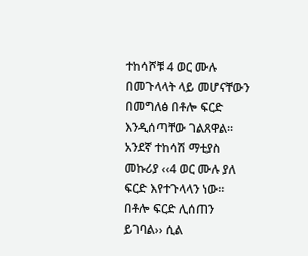ተከሳሾቹ 4 ወር ሙሉ በመጉላላት ላይ መሆናቸውን በመግለፅ በቶሎ ፍርድ እንዲሰጣቸው ገልጸዋል፡፡ አንደኛ ተከሳሽ ማቲያስ መኩሪያ ‹‹4 ወር ሙሉ ያለ ፍርድ እየተጉላላን ነው፡፡ በቶሎ ፍርድ ሊሰጠን ይገባል›› ሲል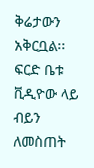ቅሬታውን አቅርቧል፡፡ ፍርድ ቤቱ ቪዲዮው ላይ ብይን ለመስጠት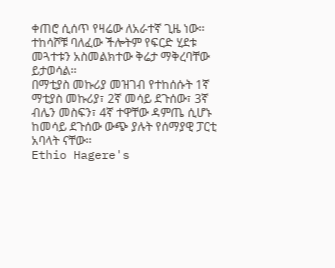ቀጠሮ ሲሰጥ የዛሬው ለአራተኛ ጊዜ ነው፡፡ ተከሳሾቹ ባለፈው ችሎትም የፍርድ ሂደቱ መጓተቱን አስመልክተው ቅሬታ ማቅረባቸው ይታወሳል፡፡
በማቲያስ መኩሪያ መዝገብ የተከሰሱት 1ኛ ማቲያስ መኩሪያ፣ 2ኛ መሳይ ደጉሰው፣ 3ኛ ብሌን መስፍን፣ 4ኛ ተዋቸው ዳምጤ ሲሆኑ ከመሳይ ደጉሰው ውጭ ያሉት የሰማያዊ ፓርቲ አባላት ናቸው፡፡
Ethio Hagere's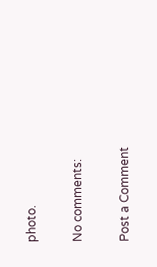photo.

No comments:

Post a Comment